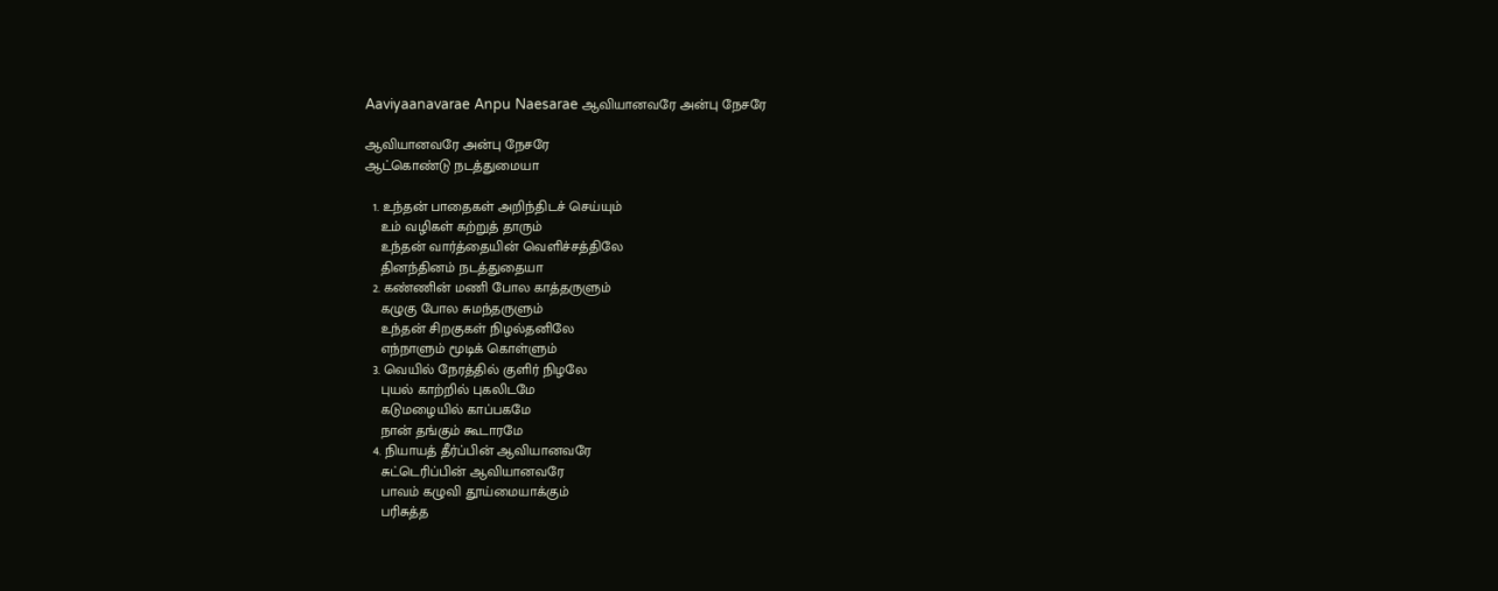Aaviyaanavarae Anpu Naesarae ஆவியானவரே அன்பு நேசரே

ஆவியானவரே அன்பு நேசரே
ஆட்கொண்டு நடத்துமையா

  1. உந்தன் பாதைகள் அறிந்திடச் செய்யும்
    உம் வழிகள் கற்றுத் தாரும்
    உந்தன் வார்த்தையின் வெளிச்சத்திலே
    தினந்தினம் நடத்துதையா
  2. கண்ணின் மணி போல காத்தருளும்
    கழுகு போல சுமந்தருளும்
    உந்தன் சிறகுகள் நிழல்தனிலே
    எந்நாளும் மூடிக் கொள்ளும்
  3. வெயில் நேரத்தில் குளிர் நிழலே
    புயல் காற்றில் புகலிடமே
    கடுமழையில் காப்பகமே
    நான் தங்கும் கூடாரமே
  4. நியாயத் தீர்ப்பின் ஆவியானவரே
    சுட்டெரிப்பின் ஆவியானவரே
    பாவம் கழுவி தூய்மையாக்கும்
    பரிசுத்த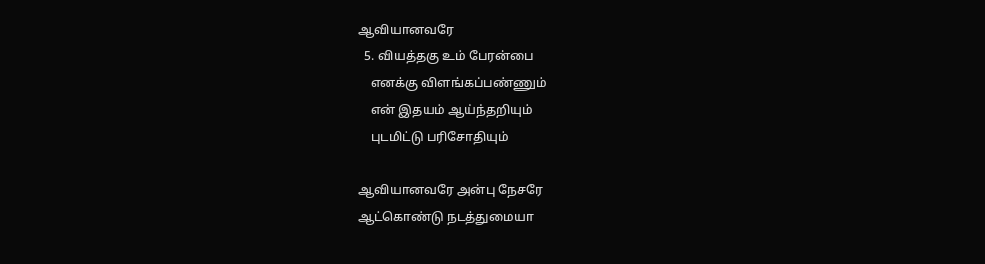ஆவியானவரே
  5. வியத்தகு உம் பேரன்பை
    எனக்கு விளங்கப்பண்ணும்
    என் இதயம் ஆய்ந்தறியும்
    புடமிட்டு பரிசோதியும்

ஆவியானவரே அன்பு நேசரே
ஆட்கொண்டு நடத்துமையா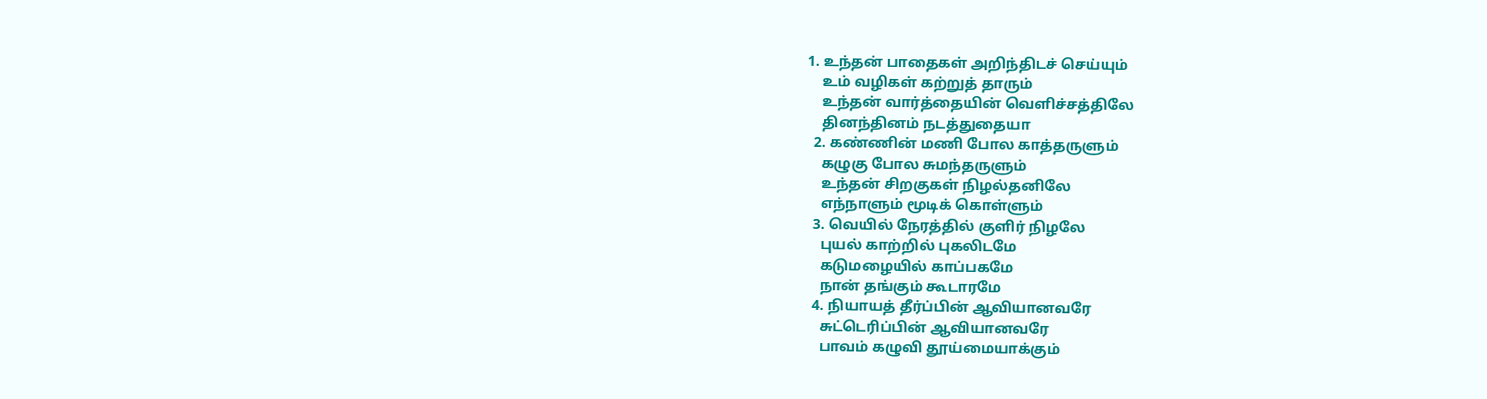1. உந்தன் பாதைகள் அறிந்திடச் செய்யும்
    உம் வழிகள் கற்றுத் தாரும்
    உந்தன் வார்த்தையின் வெளிச்சத்திலே
    தினந்தினம் நடத்துதையா
  2. கண்ணின் மணி போல காத்தருளும்
    கழுகு போல சுமந்தருளும்
    உந்தன் சிறகுகள் நிழல்தனிலே
    எந்நாளும் மூடிக் கொள்ளும்
  3. வெயில் நேரத்தில் குளிர் நிழலே
    புயல் காற்றில் புகலிடமே
    கடுமழையில் காப்பகமே
    நான் தங்கும் கூடாரமே
  4. நியாயத் தீர்ப்பின் ஆவியானவரே
    சுட்டெரிப்பின் ஆவியானவரே
    பாவம் கழுவி தூய்மையாக்கும்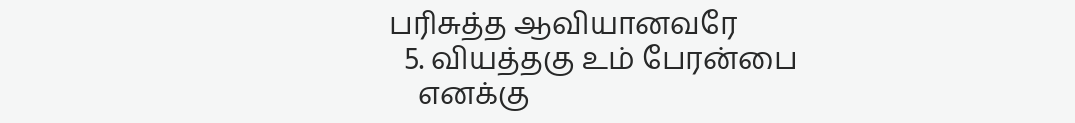பரிசுத்த ஆவியானவரே
  5. வியத்தகு உம் பேரன்பை
    எனக்கு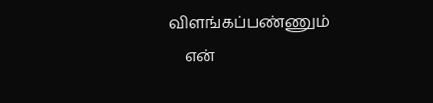விளங்கப்பண்ணும்
    என்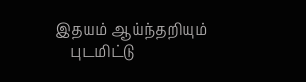இதயம் ஆய்ந்தறியும்
    புடமிட்டு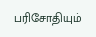பரிசோதியும்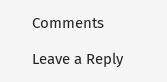Comments

Leave a Reply